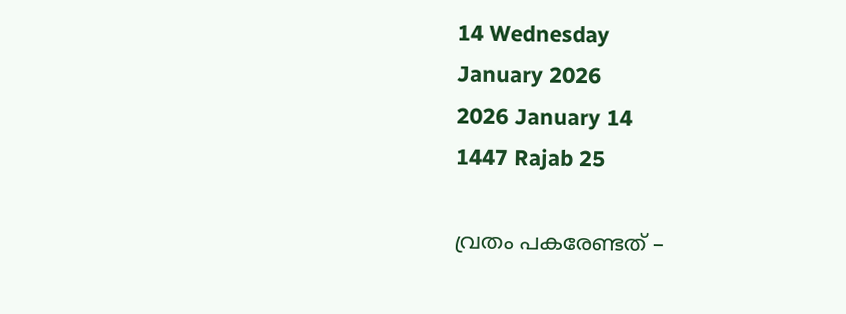14 Wednesday
January 2026
2026 January 14
1447 Rajab 25

വ്രതം പകരേണ്ടത് –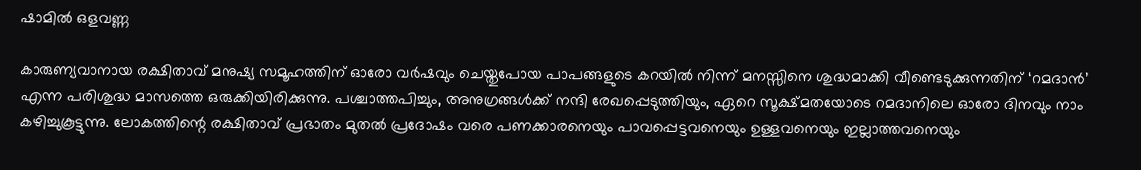ഷാമില്‍ ഒളവണ്ണ

കാരുണ്യവാനായ രക്ഷിതാവ് മനുഷ്യ സമൂഹത്തിന് ഓരോ വര്‍ഷവും ചെയ്തുപോയ പാപങ്ങളുടെ കറയില്‍ നിന്ന് മനസ്സിനെ ശുദ്ധമാക്കി വീണ്ടെടുക്കുന്നതിന് ‘റമദാന്‍’ എന്ന പരിശുദ്ധ മാസത്തെ ഒരുക്കിയിരിക്കുന്നു. പശ്ചാത്തപിച്ചും, അനുഗ്രങ്ങള്‍ക്ക് നന്ദി രേഖപ്പെടുത്തിയും, ഏറെ സൂക്ഷ്മതയോടെ റമദാനിലെ ഓരോ ദിനവും നാം കഴിച്ചുകൂട്ടുന്നു. ലോകത്തിന്റെ രക്ഷിതാവ് പ്രഭാതം മുതല്‍ പ്രദോഷം വരെ പണക്കാരനെയും പാവപ്പെട്ടവനെയും ഉള്ളവനെയും ഇല്ലാത്തവനെയും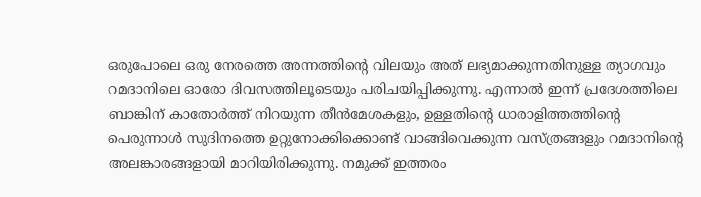ഒരുപോലെ ഒരു നേരത്തെ അന്നത്തിന്റെ വിലയും അത് ലഭ്യമാക്കുന്നതിനുള്ള ത്യാഗവും റമദാനിലെ ഓരോ ദിവസത്തിലൂടെയും പരിചയിപ്പിക്കുന്നു. എന്നാല്‍ ഇന്ന് പ്രദേശത്തിലെ ബാങ്കിന് കാതോര്‍ത്ത് നിറയുന്ന തീന്‍മേശകളും, ഉള്ളതിന്റെ ധാരാളിത്തത്തിന്റെ  പെരുന്നാള്‍ സുദിനത്തെ ഉറ്റുനോക്കിക്കൊണ്ട് വാങ്ങിവെക്കുന്ന വസ്ത്രങ്ങളും റമദാനിന്റെ അലങ്കാരങ്ങളായി മാറിയിരിക്കുന്നു. നമുക്ക് ഇത്തരം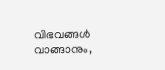വിഭവങ്ങള്‍ വാങ്ങാനും,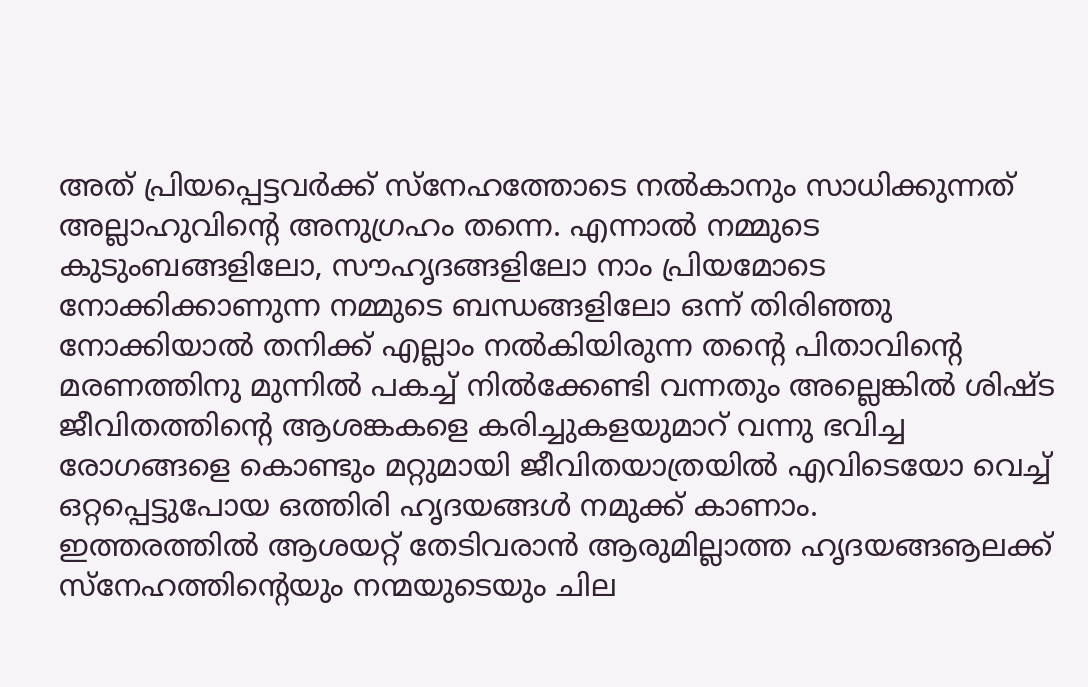അത് പ്രിയപ്പെട്ടവര്‍ക്ക് സ്‌നേഹത്തോടെ നല്‍കാനും സാധിക്കുന്നത് അല്ലാഹുവിന്റെ അനുഗ്രഹം തന്നെ. എന്നാല്‍ നമ്മുടെ കുടുംബങ്ങളിലോ, സൗഹൃദങ്ങളിലോ നാം പ്രിയമോടെ നോക്കിക്കാണുന്ന നമ്മുടെ ബന്ധങ്ങളിലോ ഒന്ന് തിരിഞ്ഞു നോക്കിയാല്‍ തനിക്ക് എല്ലാം നല്‍കിയിരുന്ന തന്റെ പിതാവിന്റെ മരണത്തിനു മുന്നില്‍ പകച്ച് നില്‍ക്കേണ്ടി വന്നതും അല്ലെങ്കില്‍ ശിഷ്ട ജീവിതത്തിന്റെ ആശങ്കകളെ കരിച്ചുകളയുമാറ് വന്നു ഭവിച്ച രോഗങ്ങളെ കൊണ്ടും മറ്റുമായി ജീവിതയാത്രയില്‍ എവിടെയോ വെച്ച് ഒറ്റപ്പെട്ടുപോയ ഒത്തിരി ഹൃദയങ്ങള്‍ നമുക്ക് കാണാം.
ഇത്തരത്തില്‍ ആശയറ്റ് തേടിവരാന്‍ ആരുമില്ലാത്ത ഹൃദയങ്ങൡലക്ക് സ്‌നേഹത്തിന്റെയും നന്മയുടെയും ചില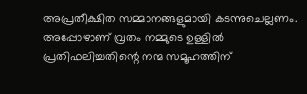അപ്രതീക്ഷിത സമ്മാനങ്ങളുമായി കടന്നുചെല്ലണം. അപ്പോഴാണ് വ്രതം നമ്മുടെ ഉള്ളില്‍ പ്രതിഫലിച്ചതിന്റെ നന്മ സമൂഹത്തിന്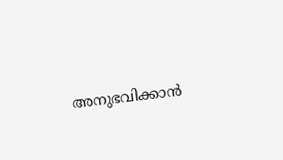അനുഭവിക്കാന്‍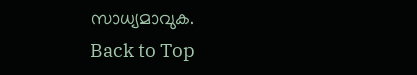സാധ്യമാവുക.
Back to Top